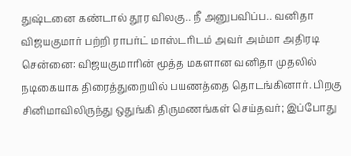துஷ்டனை கண்டால் தூர விலகு.. நீ அனுபவிப்ப.. வனிதா விஜயகுமார் பற்றி ராபர்ட் மாஸ்டரிடம் அவர் அம்மா அதிரடி
சென்னை: விஜயகுமாரின் மூத்த மகளான வனிதா முதலில் நடிகையாக திரைத்துறையில் பயணத்தை தொடங்கினார். பிறகு சினிமாவிலிருந்து ஒதுங்கி திருமணங்கள் செய்தவர்; இப்போது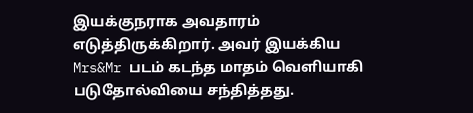இயக்குநராக அவதாரம் எடுத்திருக்கிறார். அவர் இயக்கிய Mrs&Mr படம் கடந்த மாதம் வெளியாகி படுதோல்வியை சந்தித்தது.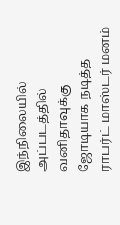இந்நிலையில் அப்படத்தில் வனிதாவுக்கு ஜோடியாக நடித்த ராபர்ட் மாஸ்டர் மனம்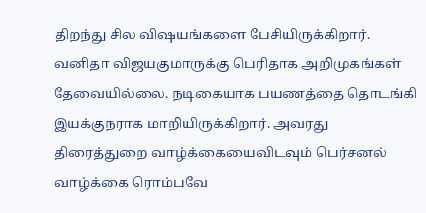திறந்து சில விஷயங்களை பேசியிருக்கிறார்.
வனிதா விஜயகுமாருக்கு பெரிதாக அறிமுகங்கள் தேவையில்லை. நடிகையாக பயணத்தை தொடங்கி இயக்குநராக மாறியிருக்கிறார். அவரது திரைத்துறை வாழ்க்கையைவிடவும் பெர்சனல் வாழ்க்கை ரொம்பவே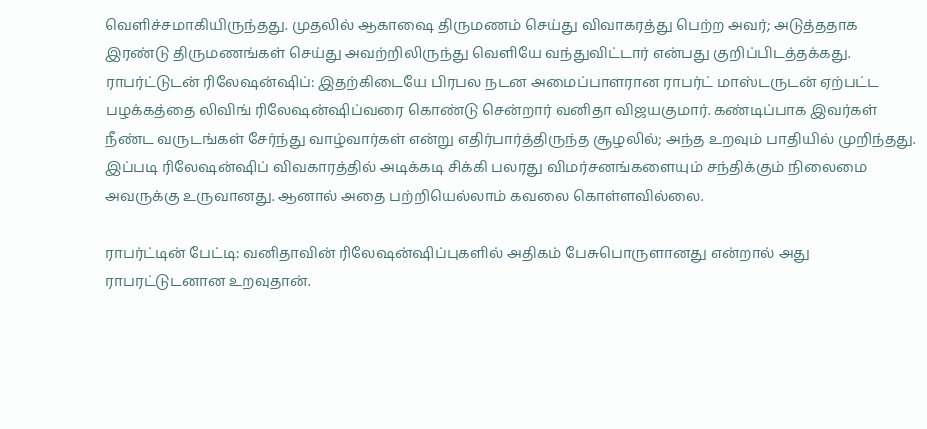வெளிச்சமாகியிருந்தது. முதலில் ஆகாஷை திருமணம் செய்து விவாகரத்து பெற்ற அவர்; அடுத்ததாக இரண்டு திருமணங்கள் செய்து அவற்றிலிருந்து வெளியே வந்துவிட்டார் என்பது குறிப்பிடத்தக்கது.
ராபர்ட்டுடன் ரிலேஷன்ஷிப்: இதற்கிடையே பிரபல நடன அமைப்பாளரான ராபர்ட் மாஸ்டருடன் ஏற்பட்ட பழக்கத்தை லிவிங் ரிலேஷன்ஷிப்வரை கொண்டு சென்றார் வனிதா விஜயகுமார். கண்டிப்பாக இவர்கள் நீண்ட வருடங்கள் சேர்ந்து வாழ்வார்கள் என்று எதிர்பார்த்திருந்த சூழலில்; அந்த உறவும் பாதியில் முறிந்தது. இப்படி ரிலேஷன்ஷிப் விவகாரத்தில் அடிக்கடி சிக்கி பலரது விமர்சனங்களையும் சந்திக்கும் நிலைமை அவருக்கு உருவானது. ஆனால் அதை பற்றியெல்லாம் கவலை கொள்ளவில்லை.

ராபர்ட்டின் பேட்டி: வனிதாவின் ரிலேஷன்ஷிப்புகளில் அதிகம் பேசுபொருளானது என்றால் அது ராபரட்டுடனான உறவுதான்.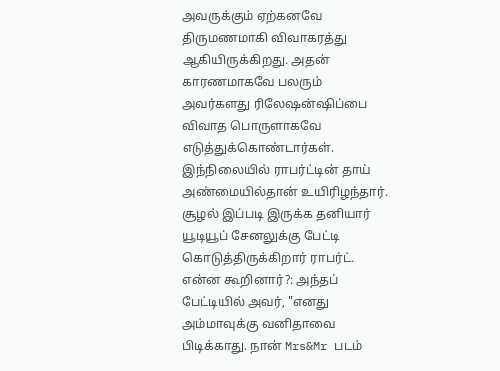அவருக்கும் ஏற்கனவே திருமணமாகி விவாகரத்து ஆகியிருக்கிறது. அதன் காரணமாகவே பலரும் அவர்களது ரிலேஷன்ஷிப்பை விவாத பொருளாகவே எடுத்துக்கொண்டார்கள். இந்நிலையில் ராபர்ட்டின் தாய் அண்மையில்தான் உயிரிழந்தார். சூழல் இப்படி இருக்க தனியார் யூடியூப் சேனலுக்கு பேட்டி கொடுத்திருக்கிறார் ராபர்ட்.
என்ன கூறினார்?: அந்தப் பேட்டியில் அவர், "எனது அம்மாவுக்கு வனிதாவை பிடிக்காது. நான் Mrs&Mr படம்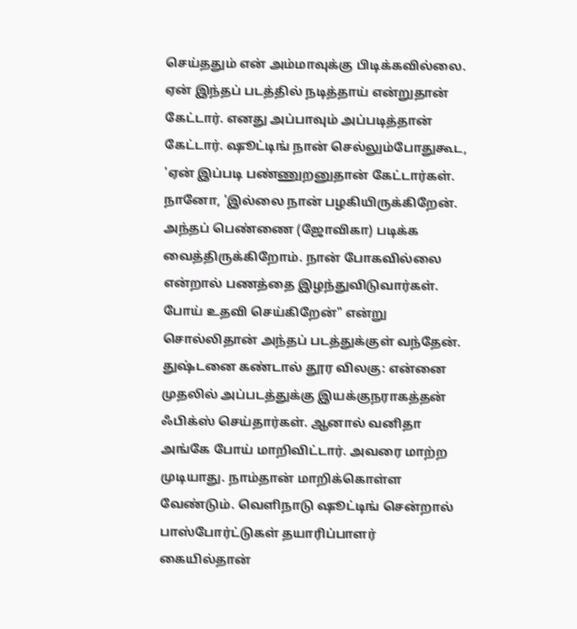செய்ததும் என் அம்மாவுக்கு பிடிக்கவில்லை. ஏன் இந்தப் படத்தில் நடித்தாய் என்றுதான் கேட்டார். எனது அப்பாவும் அப்படித்தான் கேட்டார். ஷூட்டிங் நான் செல்லும்போதுகூட, 'ஏன் இப்படி பண்ணுறனுதான் கேட்டார்கள். நானோ, 'இல்லை நான் பழகியிருக்கிறேன். அந்தப் பெண்ணை (ஜோவிகா) படிக்க வைத்திருக்கிறோம். நான் போகவில்லை என்றால் பணத்தை இழந்துவிடுவார்கள். போய் உதவி செய்கிறேன்" என்று சொல்லிதான் அந்தப் படத்துக்குள் வந்தேன்.
துஷ்டனை கண்டால் தூர விலகு: என்னை முதலில் அப்படத்துக்கு இயக்குநராகத்தன் ஃபிக்ஸ் செய்தார்கள். ஆனால் வனிதா அங்கே போய் மாறிவிட்டார். அவரை மாற்ற முடியாது. நாம்தான் மாறிக்கொள்ள வேண்டும். வெளிநாடு ஷூட்டிங் சென்றால் பாஸ்போர்ட்டுகள் தயாரிப்பாளர் கையில்தான்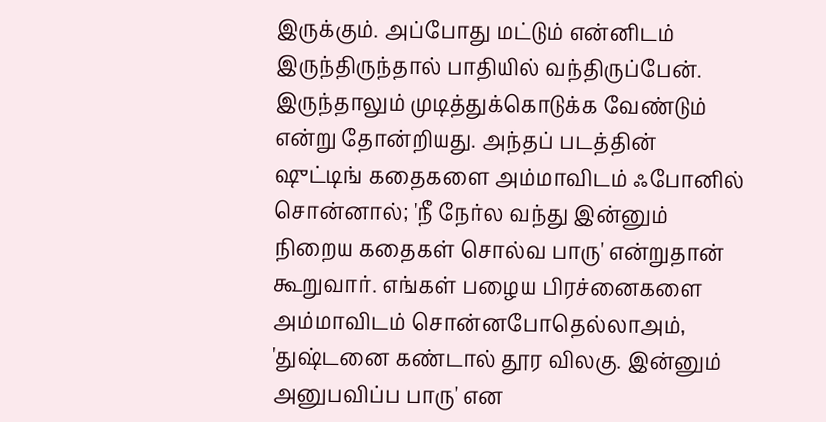இருக்கும். அப்போது மட்டும் என்னிடம் இருந்திருந்தால் பாதியில் வந்திருப்பேன்.
இருந்தாலும் முடித்துக்கொடுக்க வேண்டும் என்று தோன்றியது. அந்தப் படத்தின் ஷுட்டிங் கதைகளை அம்மாவிடம் ஃபோனில் சொன்னால்; 'நீ நேர்ல வந்து இன்னும் நிறைய கதைகள் சொல்வ பாரு' என்றுதான் கூறுவார். எங்கள் பழைய பிரச்னைகளை அம்மாவிடம் சொன்னபோதெல்லாஅம், 'துஷ்டனை கண்டால் தூர விலகு. இன்னும் அனுபவிப்ப பாரு' என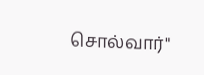சொல்வார்"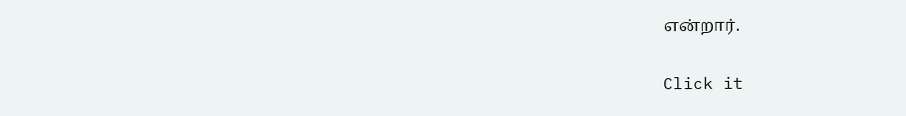என்றார்.


Click it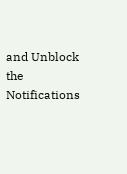and Unblock the Notifications